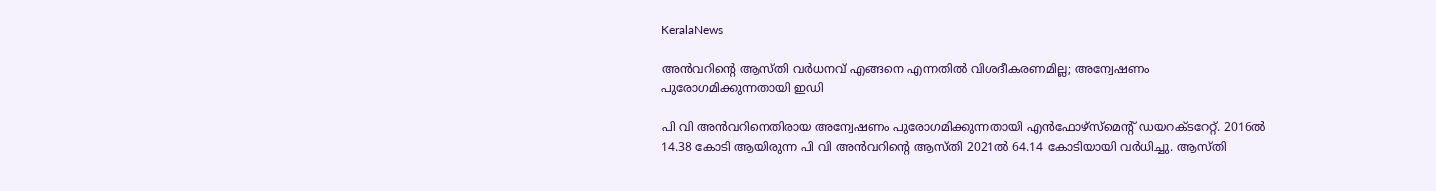KeralaNews

അന്‍വറിന്റെ ആസ്തി വര്‍ധനവ് എങ്ങനെ എന്നതില്‍ വിശദീകരണമില്ല; അന്വേഷണം പുരോഗമിക്കുന്നതായി ഇഡി

പി വി അന്‍വറിനെതിരായ അന്വേഷണം പുരോഗമിക്കുന്നതായി എന്‍ഫോഴ്‌സ്‌മെന്റ് ഡയറക്ടറേറ്റ്. 2016ല്‍ 14.38 കോടി ആയിരുന്ന പി വി അന്‍വറിന്റെ ആസ്തി 2021ല്‍ 64.14 കോടിയായി വര്‍ധിച്ചു. ആസ്തി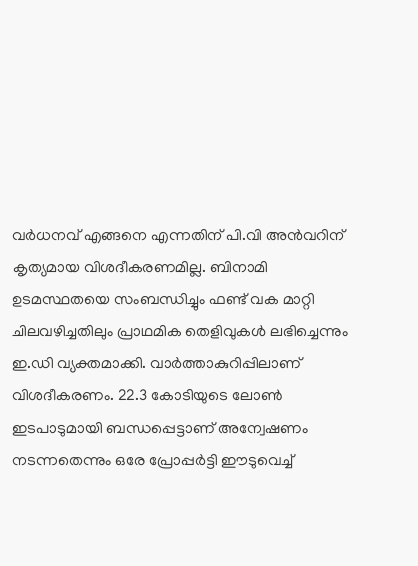വര്‍ധനവ് എങ്ങനെ എന്നതിന് പി.വി അന്‍വറിന് കൃത്യമായ വിശദീകരണമില്ല. ബിനാമി ഉടമസ്ഥതയെ സംബന്ധിച്ചും ഫണ്ട് വക മാറ്റി ചിലവഴിച്ചതിലും പ്രാഥമിക തെളിവുകള്‍ ലഭിച്ചെന്നും ഇ.ഡി വ്യക്തമാക്കി. വാര്‍ത്താകുറിപ്പിലാണ് വിശദീകരണം. 22.3 കോടിയുടെ ലോണ്‍ ഇടപാടുമായി ബന്ധപ്പെട്ടാണ് അന്വേഷണം നടന്നതെന്നും ഒരേ പ്രോപ്പര്‍ട്ടി ഈടുവെച്ച്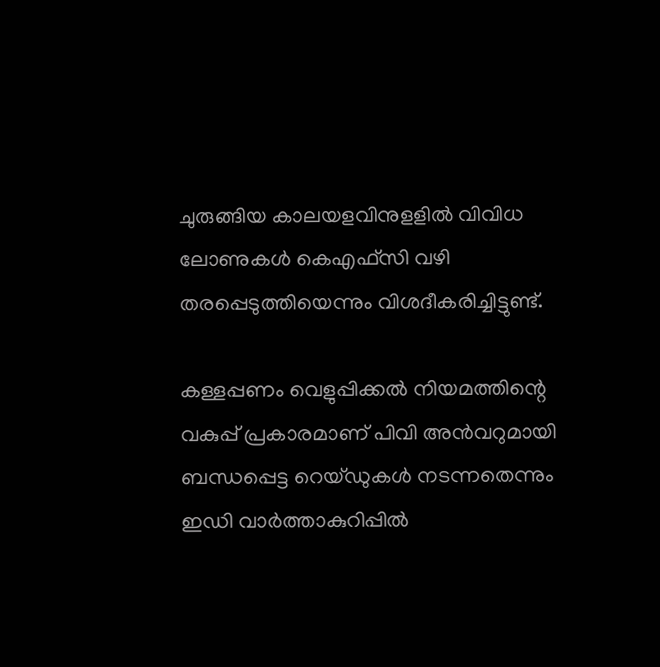ചുരുങ്ങിയ കാലയളവിനുളളില്‍ വിവിധ ലോണുകള്‍ കെഎഫ്‌സി വഴി തരപ്പെടുത്തിയെന്നും വിശദീകരിച്ചിട്ടുണ്ട്.

കള്ളപ്പണം വെളുപ്പിക്കല്‍ നിയമത്തിന്റെ വകുപ്പ് പ്രകാരമാണ് പിവി അന്‍വറുമായി ബന്ധപ്പെട്ട റെയ്ഡുകള്‍ നടന്നതെന്നും ഇഡി വാര്‍ത്താകുറിപ്പില്‍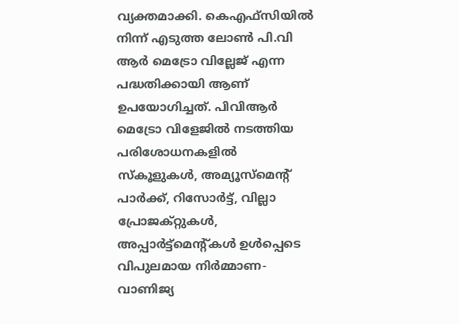വ്യക്തമാക്കി. കെഎഫ്‌സിയില്‍ നിന്ന് എടുത്ത ലോണ്‍ പി.വി ആര്‍ മെട്രോ വില്ലേജ് എന്ന പദ്ധതിക്കായി ആണ് ഉപയോഗിച്ചത്. പിവിആര്‍ മെട്രോ വിളേജില്‍ നടത്തിയ പരിശോധനകളില്‍ സ്‌കൂളുകള്‍, അമ്യൂസ്മെന്റ് പാര്‍ക്ക്, റിസോര്‍ട്ട്, വില്ലാ പ്രോജക്റ്റുകള്‍, അപ്പാര്‍ട്ട്മെന്റ്കള്‍ ഉള്‍പ്പെടെ വിപുലമായ നിര്‍മ്മാണ-വാണിജ്യ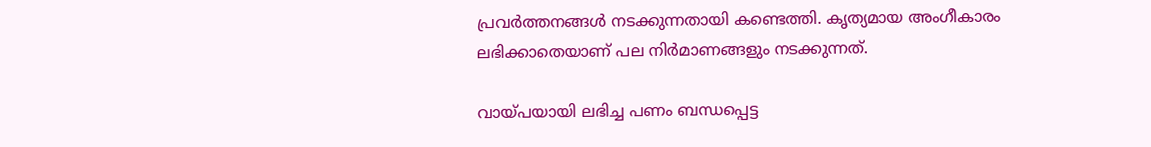പ്രവര്‍ത്തനങ്ങള്‍ നടക്കുന്നതായി കണ്ടെത്തി. കൃത്യമായ അംഗീകാരം ലഭിക്കാതെയാണ് പല നിര്‍മാണങ്ങളും നടക്കുന്നത്.

വായ്പയായി ലഭിച്ച പണം ബന്ധപ്പെട്ട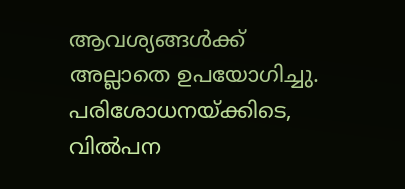ആവശ്യങ്ങള്‍ക്ക് അല്ലാതെ ഉപയോഗിച്ചു. പരിശോധനയ്ക്കിടെ, വില്‍പന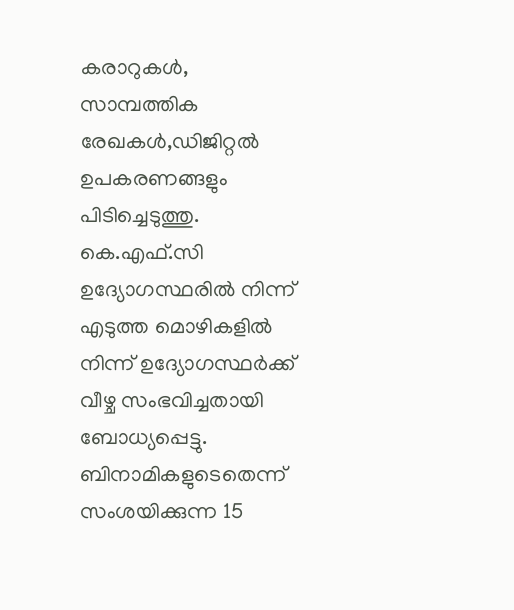കരാറുകള്‍, സാമ്പത്തിക രേഖകള്‍,ഡിജിറ്റല്‍ ഉപകരണങ്ങളും പിടിച്ചെടുത്തു. കെ.എഫ്.സി ഉദ്യോഗസ്ഥരില്‍ നിന്ന് എടുത്ത മൊഴികളില്‍ നിന്ന് ഉദ്യോഗസ്ഥര്‍ക്ക് വീഴ്ച സംഭവിച്ചതായി ബോധ്യപ്പെട്ടു. ബിനാമികളുടെതെന്ന് സംശയിക്കുന്ന 15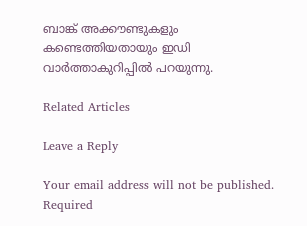ബാങ്ക് അക്കൗണ്ടുകളും കണ്ടെത്തിയതായും ഇഡി വാര്‍ത്താകുറിപ്പില്‍ പറയുന്നു.

Related Articles

Leave a Reply

Your email address will not be published. Required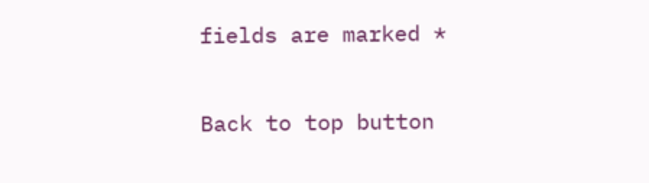fields are marked *

Back to top button